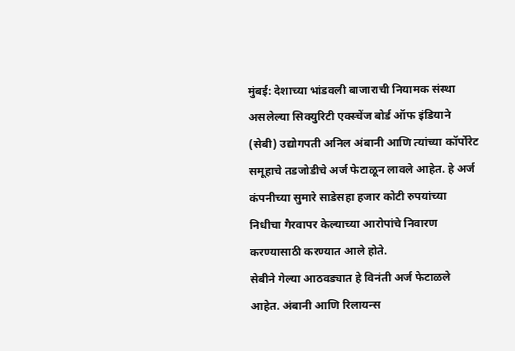मुंबई: देशाच्या भांडवली बाजाराची नियामक संस्था असलेल्या सिक्युरिटी एक्स्चेंज बोर्ड ऑफ इंडियाने (सेबी) उद्योगपती अनिल अंबानी आणि त्यांच्या कॉर्पोरेट समूहाचे तडजोडीचे अर्ज फेटाळून लावले आहेत. हे अर्ज कंपनीच्या सुमारे साडेसहा हजार कोटी रुपयांच्या निधीचा गैरवापर केल्याच्या आरोपांचे निवारण करण्यासाठी करण्यात आले होते.
सेबीने गेल्या आठवड्यात हे विनंती अर्ज फेटाळले आहेत. अंबानी आणि रिलायन्स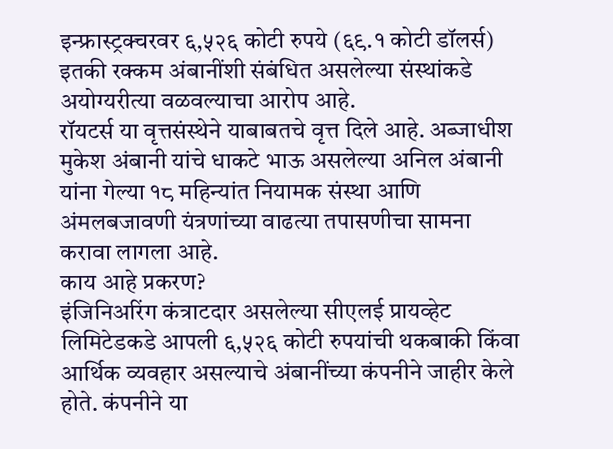इन्फ्रास्ट्रक्चरवर ६,५२६ कोटी रुपये (६९.१ कोटी डॉलर्स) इतकी रक्कम अंबानींशी संबंधित असलेल्या संस्थांकडे अयोग्यरीत्या वळवल्याचा आरोप आहे.
रॉयटर्स या वृत्तसंस्थेने याबाबतचे वृत्त दिले आहे. अब्जाधीश मुकेश अंबानी यांचे धाकटे भाऊ असलेल्या अनिल अंबानी यांना गेल्या १८ महिन्यांत नियामक संस्था आणि अंमलबजावणी यंत्रणांच्या वाढत्या तपासणीचा सामना करावा लागला आहे.
काय आहे प्रकरण?
इंजिनिअरिंग कंत्राटदार असलेल्या सीएलई प्रायव्हेट लिमिटेडकडे आपली ६,५२६ कोटी रुपयांची थकबाकी किंवा आर्थिक व्यवहार असल्याचे अंबानींच्या कंपनीने जाहीर केले होते. कंपनीने या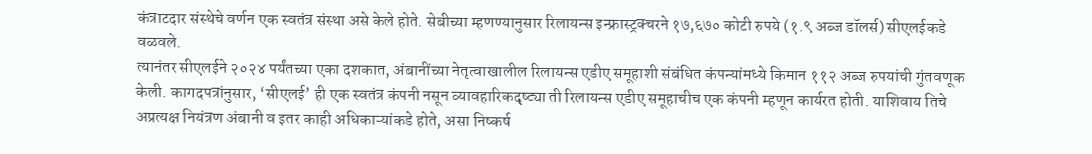कंत्राटदार संस्थेचे वर्णन एक स्वतंत्र संस्था असे केले होते. सेबीच्या म्हणण्यानुसार रिलायन्स इन्फ्रास्ट्रक्चरने १७,६७० कोटी रुपये (१.९ अब्ज डॉलर्स) सीएलईकडे वळवले.
त्यानंतर सीएलईने २०२४ पर्यंतच्या एका दशकात, अंबानींच्या नेतृत्वाखालील रिलायन्स एडीए समूहाशी संबंधित कंपन्यांमध्ये किमान ११२ अब्ज रुपयांची गुंतवणूक केली. कागदपत्रांनुसार, ‘सीएलई’ ही एक स्वतंत्र कंपनी नसून व्यावहारिकदृष्ट्या ती रिलायन्स एडीए समूहाचीच एक कंपनी म्हणून कार्यरत होती. याशिवाय तिचे अप्रत्यक्ष नियंत्रण अंबानी व इतर काही अधिकाऱ्यांकडे होते, असा निष्कर्ष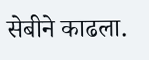सेबीने काढला.